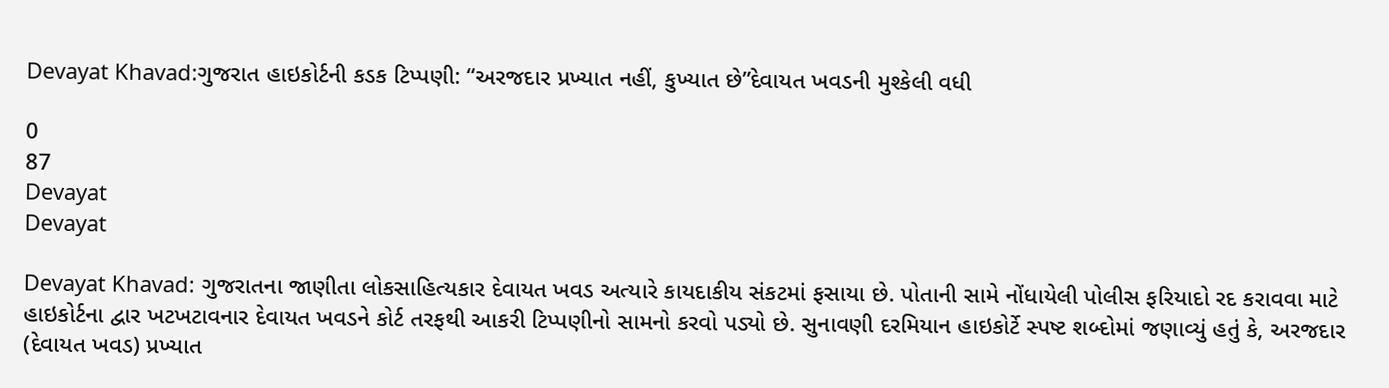Devayat Khavad:ગુજરાત હાઇકોર્ટની કડક ટિપ્પણી: “અરજદાર પ્રખ્યાત નહીં, કુખ્યાત છે”દેવાયત ખવડની મુશ્કેલી વધી

0
87
Devayat
Devayat

Devayat Khavad: ગુજરાતના જાણીતા લોકસાહિત્યકાર દેવાયત ખવડ અત્યારે કાયદાકીય સંકટમાં ફસાયા છે. પોતાની સામે નોંધાયેલી પોલીસ ફરિયાદો રદ કરાવવા માટે હાઇકોર્ટના દ્વાર ખટખટાવનાર દેવાયત ખવડને કોર્ટ તરફથી આકરી ટિપ્પણીનો સામનો કરવો પડ્યો છે. સુનાવણી દરમિયાન હાઇકોર્ટે સ્પષ્ટ શબ્દોમાં જણાવ્યું હતું કે, અરજદાર (દેવાયત ખવડ) પ્રખ્યાત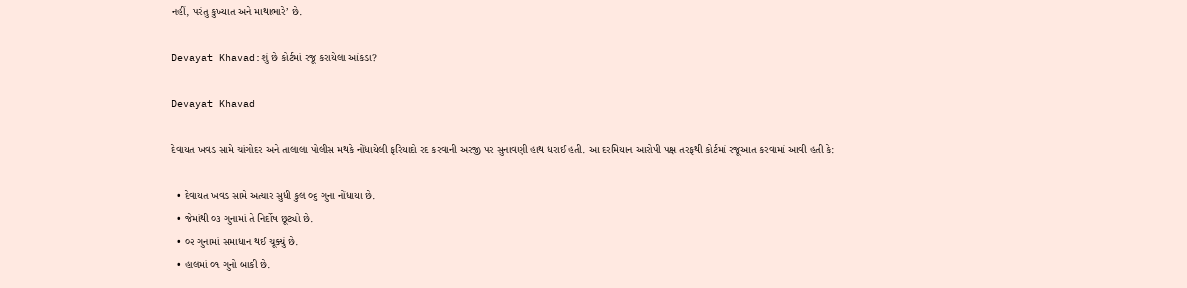નહીં, પરંતુ કુખ્યાત અને માથાભારે’ છે.

Devayat Khavad:શું છે કોર્ટમાં રજૂ કરાયેલા આંકડા?

Devayat Khavad

દેવાયત ખવડ સામે ચાંગોદર અને તાલાલા પોલીસ મથકે નોંધાયેલી ફરિયાદો રદ કરવાની અરજી પર સુનાવણી હાથ ધરાઈ હતી. આ દરમિયાન આરોપી પક્ષ તરફથી કોર્ટમાં રજૂઆત કરવામાં આવી હતી કે:

  • દેવાયત ખવડ સામે અત્યાર સુધી કુલ ૦૬ ગુના નોંધાયા છે.
  • જેમાંથી ૦૩ ગુનામાં તે નિર્દોષ છૂટ્યો છે.
  • ૦૨ ગુનામાં સમાધાન થઈ ચૂક્યું છે.
  • હાલમાં ૦૧ ગુનો બાકી છે.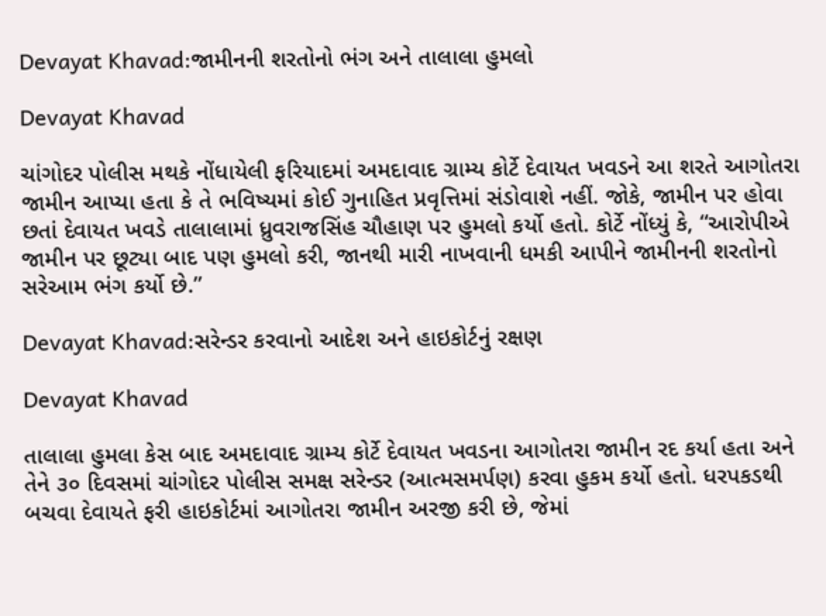Devayat Khavad:જામીનની શરતોનો ભંગ અને તાલાલા હુમલો

Devayat Khavad

ચાંગોદર પોલીસ મથકે નોંધાયેલી ફરિયાદમાં અમદાવાદ ગ્રામ્ય કોર્ટે દેવાયત ખવડને આ શરતે આગોતરા જામીન આપ્યા હતા કે તે ભવિષ્યમાં કોઈ ગુનાહિત પ્રવૃત્તિમાં સંડોવાશે નહીં. જોકે, જામીન પર હોવા છતાં દેવાયત ખવડે તાલાલામાં ધ્રુવરાજસિંહ ચૌહાણ પર હુમલો કર્યો હતો. કોર્ટે નોંધ્યું કે, “આરોપીએ જામીન પર છૂટ્યા બાદ પણ હુમલો કરી, જાનથી મારી નાખવાની ધમકી આપીને જામીનની શરતોનો સરેઆમ ભંગ કર્યો છે.”

Devayat Khavad:સરેન્ડર કરવાનો આદેશ અને હાઇકોર્ટનું રક્ષણ

Devayat Khavad

તાલાલા હુમલા કેસ બાદ અમદાવાદ ગ્રામ્ય કોર્ટે દેવાયત ખવડના આગોતરા જામીન રદ કર્યા હતા અને તેને ૩૦ દિવસમાં ચાંગોદર પોલીસ સમક્ષ સરેન્ડર (આત્મસમર્પણ) કરવા હુકમ કર્યો હતો. ધરપકડથી બચવા દેવાયતે ફરી હાઇકોર્ટમાં આગોતરા જામીન અરજી કરી છે, જેમાં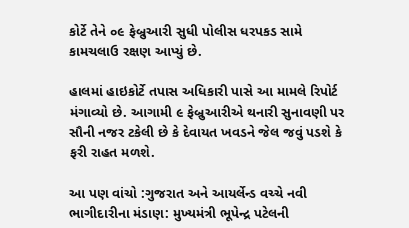કોર્ટે તેને ૦૯ ફેબ્રુઆરી સુધી પોલીસ ધરપકડ સામે કામચલાઉ રક્ષણ આપ્યું છે.

હાલમાં હાઇકોર્ટે તપાસ અધિકારી પાસે આ મામલે રિપોર્ટ મંગાવ્યો છે. આગામી ૯ ફેબ્રુઆરીએ થનારી સુનાવણી પર સૌની નજર ટકેલી છે કે દેવાયત ખવડને જેલ જવું પડશે કે ફરી રાહત મળશે.

આ પણ વાંચો :ગુજરાત અને આયર્લેન્ડ વચ્ચે નવી ભાગીદારીના મંડાણ: મુખ્યમંત્રી ભૂપેન્દ્ર પટેલની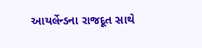આયર્લેન્ડના રાજદૂત સાથે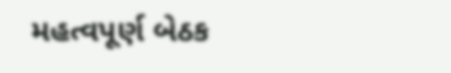મહત્વપૂર્ણ બેઠક